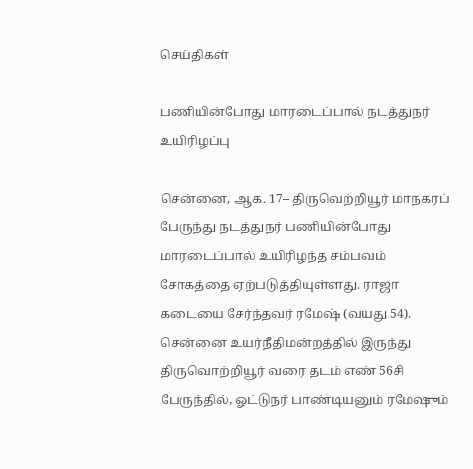செய்திகள்

பணியின்போது மாரடைப்பால் நடத்துநர் உயிரிழப்பு

சென்னை, ஆக. 17– திருவெற்றியூர் மாநகரப் பேருந்து நடத்துநர் பணியின்போது மாரடைப்பால் உயிரிழந்த சம்பவம் சோகத்தை ஏற்படுத்தியுள்ளது. ராஜா கடையை சேர்ந்தவர் ரமேஷ் (வயது 54). சென்னை உயர்நீதிமன்றத்தில் இருந்து திருவொற்றியூர் வரை தடம் எண் 56சி பேருந்தில், ஓட்டுநர் பாண்டியனும் ரமேஷும்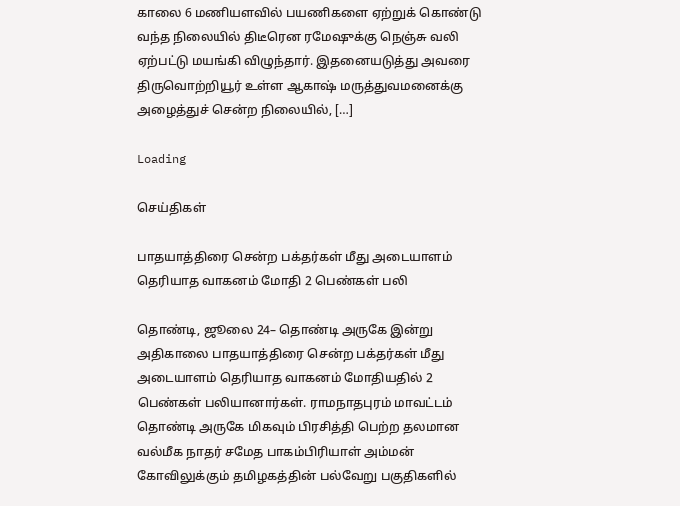காலை 6 மணியளவில் பயணிகளை ஏற்றுக் கொண்டு வந்த நிலையில் திடீரென ரமேஷுக்கு நெஞ்சு வலி ஏற்பட்டு மயங்கி விழுந்தார். இதனையடுத்து அவரை திருவொற்றியூர் உள்ள ஆகாஷ் மருத்துவமனைக்கு அழைத்துச் சென்ற நிலையில், […]

Loading

செய்திகள்

பாதயாத்திரை சென்ற பக்தர்கள் மீது அடையாளம் தெரியாத வாகனம் மோதி 2 பெண்கள் பலி

தொண்டி, ஜூலை 24– தொண்டி அருகே இன்று அதிகாலை பாதயாத்திரை சென்ற பக்தர்கள் மீது அடையாளம் தெரியாத வாகனம் மோதியதில் 2 பெண்கள் பலியானார்கள். ராமநாதபுரம் மாவட்டம் தொண்டி அருகே மிகவும் பிரசித்தி பெற்ற தலமான வல்மீக நாதர் சமேத பாகம்பிரியாள் அம்மன் கோவிலுக்கும் தமிழகத்தின் பல்வேறு பகுதிகளில்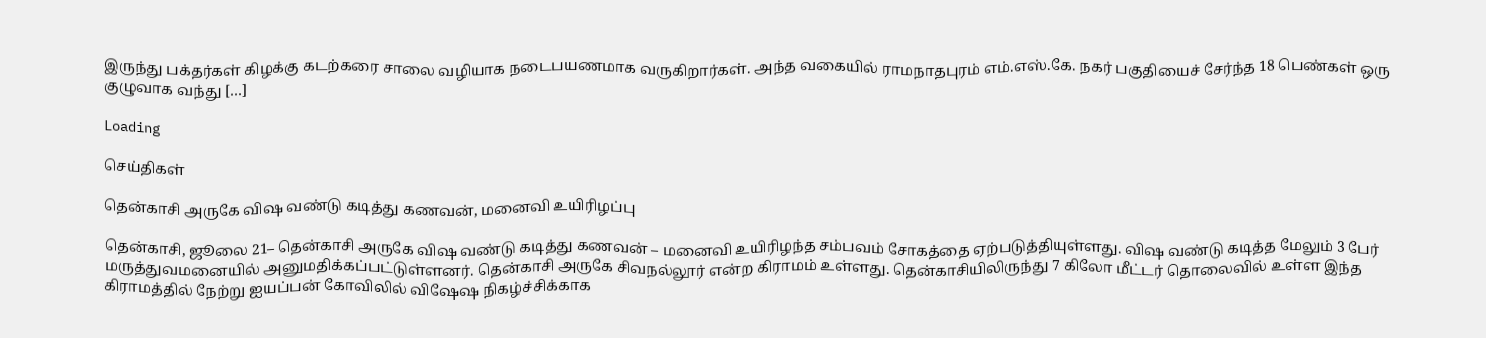இருந்து பக்தர்கள் கிழக்கு கடற்கரை சாலை வழியாக நடைபயணமாக வருகிறார்கள். அந்த வகையில் ராமநாதபுரம் எம்.எஸ்.கே. நகர் பகுதியைச் சேர்ந்த 18 பெண்கள் ஒரு குழுவாக வந்து […]

Loading

செய்திகள்

தென்காசி அருகே விஷ வண்டு கடித்து கணவன், மனைவி உயிரிழப்பு

தென்காசி, ஜூலை 21– தென்காசி அருகே விஷ வண்டு கடித்து கணவன் – மனைவி உயிரிழந்த சம்பவம் சோகத்தை ஏற்படுத்தியுள்ளது. விஷ வண்டு கடித்த மேலும் 3 பேர் மருத்துவமனையில் அனுமதிக்கப்பட்டுள்ளனர். தென்காசி அருகே சிவநல்லூர் என்ற கிராமம் உள்ளது. தென்காசியிலிருந்து 7 கிலோ மீட்டர் தொலைவில் உள்ள இந்த கிராமத்தில் நேற்று ஐயப்பன் கோவிலில் விஷேஷ நிகழ்ச்சிக்காக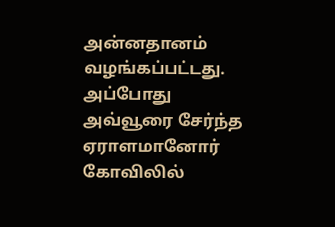அன்னதானம் வழங்கப்பட்டது. அப்போது அவ்வூரை சேர்ந்த ஏராளமானோர் கோவிலில்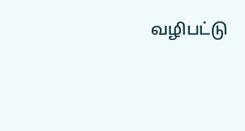வழிபட்டு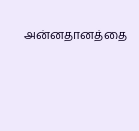அன்னதானத்தை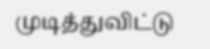முடித்துவிட்டு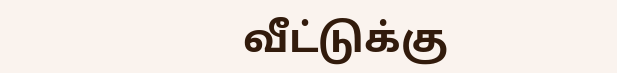வீட்டுக்கு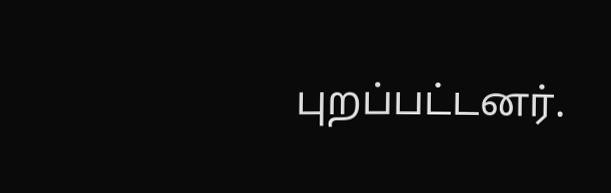புறப்பட்டனர்.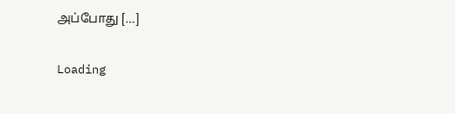அப்போது […]

Loading